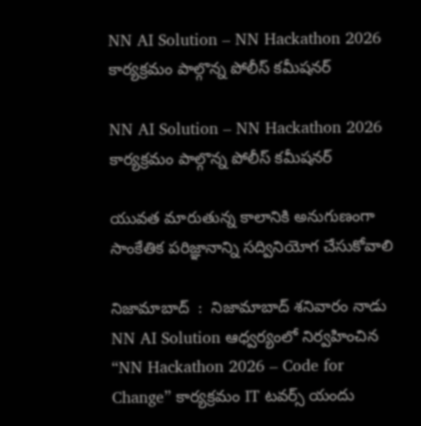NN AI Solution – NN Hackathon 2026 కార్యక్రమం పాల్గొన్న పోలీస్ కమీషనర్

NN AI Solution – NN Hackathon 2026 కార్యక్రమం పాల్గొన్న పోలీస్ కమీషనర్

యువత మారుతున్న కాలానికి అనుగుణంగా సాంకేతిక పరిజ్ఞానాన్ని సద్వినియోగ చేసుకోవాలి

నిజామాబాద్  :  నిజామాబాద్ శనివారం నాడు NN AI Solution ఆధ్వర్యంలో నిర్వహించిన “NN Hackathon 2026 – Code for Change” కార్యక్రమం IT టవర్స్ యందు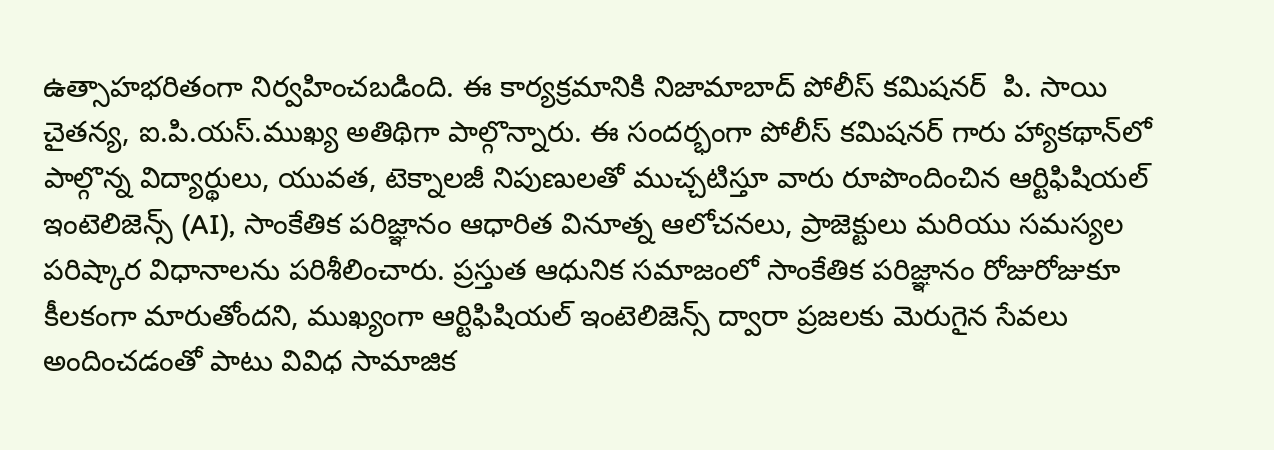ఉత్సాహభరితంగా నిర్వహించబడింది. ఈ కార్యక్రమానికి నిజామాబాద్ పోలీస్ కమిషనర్  పి. సాయి చైతన్య, ఐ.పి.యస్.ముఖ్య అతిథిగా పాల్గొన్నారు. ఈ సందర్భంగా పోలీస్ కమిషనర్ గారు హ్యాకథాన్‌లో పాల్గొన్న విద్యార్థులు, యువత, టెక్నాలజీ నిపుణులతో ముచ్చటిస్తూ వారు రూపొందించిన ఆర్టిఫిషియల్ ఇంటెలిజెన్స్ (AI), సాంకేతిక పరిజ్ఞానం ఆధారిత వినూత్న ఆలోచనలు, ప్రాజెక్టులు మరియు సమస్యల పరిష్కార విధానాలను పరిశీలించారు. ప్రస్తుత ఆధునిక సమాజంలో సాంకేతిక పరిజ్ఞానం రోజురోజుకూ కీలకంగా మారుతోందని, ముఖ్యంగా ఆర్టిఫిషియల్ ఇంటెలిజెన్స్ ద్వారా ప్రజలకు మెరుగైన సేవలు అందించడంతో పాటు వివిధ సామాజిక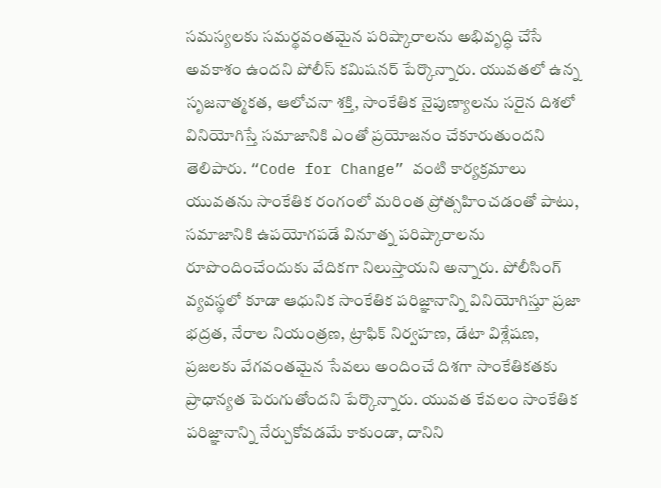సమస్యలకు సమర్థవంతమైన పరిష్కారాలను అభివృద్ధి చేసే అవకాశం ఉందని పోలీస్ కమిషనర్ పేర్కొన్నారు. యువతలో ఉన్న సృజనాత్మకత, ఆలోచనా శక్తి, సాంకేతిక నైపుణ్యాలను సరైన దిశలో వినియోగిస్తే సమాజానికి ఎంతో ప్రయోజనం చేకూరుతుందని తెలిపారు. “Code for Change” వంటి కార్యక్రమాలు యువతను సాంకేతిక రంగంలో మరింత ప్రోత్సహించడంతో పాటు, సమాజానికి ఉపయోగపడే వినూత్న పరిష్కారాలను రూపొందించేందుకు వేదికగా నిలుస్తాయని అన్నారు. పోలీసింగ్ వ్యవస్థలో కూడా ఆధునిక సాంకేతిక పరిజ్ఞానాన్ని వినియోగిస్తూ ప్రజా భద్రత, నేరాల నియంత్రణ, ట్రాఫిక్ నిర్వహణ, డేటా విశ్లేషణ, ప్రజలకు వేగవంతమైన సేవలు అందించే దిశగా సాంకేతికతకు ప్రాధాన్యత పెరుగుతోందని పేర్కొన్నారు. యువత కేవలం సాంకేతిక పరిజ్ఞానాన్ని నేర్చుకోవడమే కాకుండా, దానిని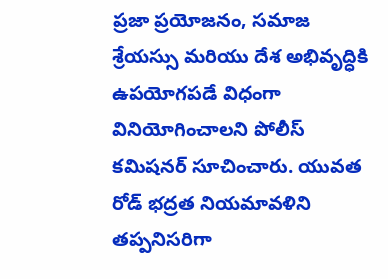ప్రజా ప్రయోజనం, సమాజ శ్రేయస్సు మరియు దేశ అభివృద్ధికి ఉపయోగపడే విధంగా వినియోగించాలని పోలీస్ కమిషనర్ సూచించారు. యువత రోడ్ భద్రత నియమావళిని తప్పనిసరిగా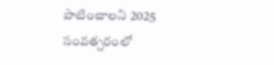పాటించాలని 2025 సంవత్సరంలో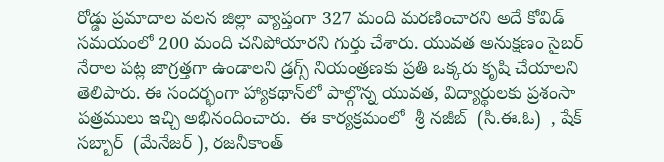రోడ్డు ప్రమాదాల వలన జిల్లా వ్యాప్తంగా 327 మంది మరణించారని అదే కోవిడ్ సమయంలో 200 మంది చనిపోయారని గుర్తు చేశారు. యువత అనుక్షణం సైబర్ నేరాల పట్ల జాగ్రత్తగా ఉండాలని డ్రగ్స్ నియంత్రణకు ప్రతి ఒక్కరు కృషి చేయాలని తెలిపారు. ఈ సందర్భంగా హ్యాకథాన్‌లో పాల్గొన్న యువత, విద్యార్థులకు ప్రశంసా పత్రములు ఇచ్చి అభినందించారు.  ఈ కార్యక్రమంలో  శ్రీ నజీబ్  (సి.ఈ.ఓ)  , షేక్ సబ్బార్  (మేనేజర్ ), రజనీకాంత్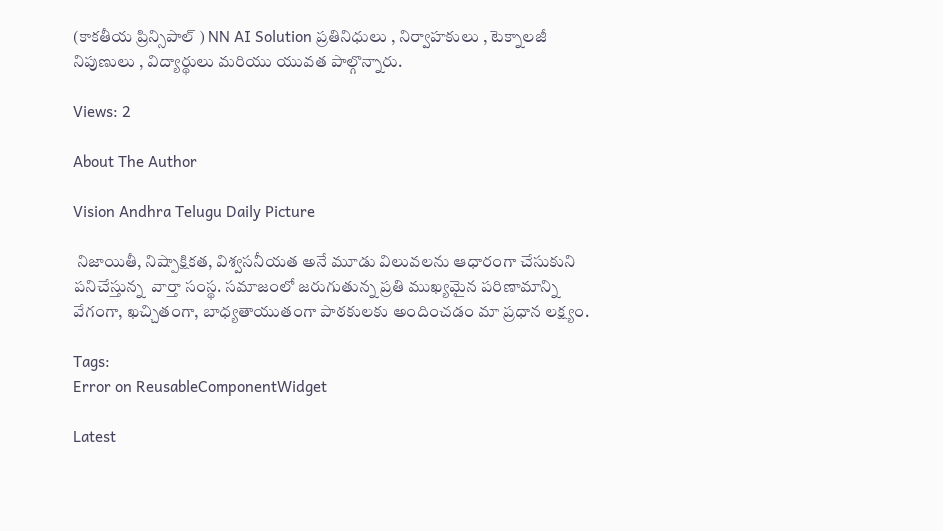(కాకతీయ ప్రిన్సిపాల్ ) NN AI Solution ప్రతినిధులు , నిర్వాహకులు , టెక్నాలజీ నిపుణులు , విద్యార్థులు మరియు యువత పాల్గొన్నారు.

Views: 2

About The Author

Vision Andhra Telugu Daily Picture

 నిజాయితీ, నిష్పాక్షికత, విశ్వసనీయత అనే మూడు విలువలను ఆధారంగా చేసుకుని పనిచేస్తున్న  వార్తా సంస్థ. సమాజంలో జరుగుతున్న ప్రతి ముఖ్యమైన పరిణామాన్ని వేగంగా, ఖచ్చితంగా, బాధ్యతాయుతంగా పాఠకులకు అందించడం మా ప్రధాన లక్ష్యం.

Tags:
Error on ReusableComponentWidget

Latest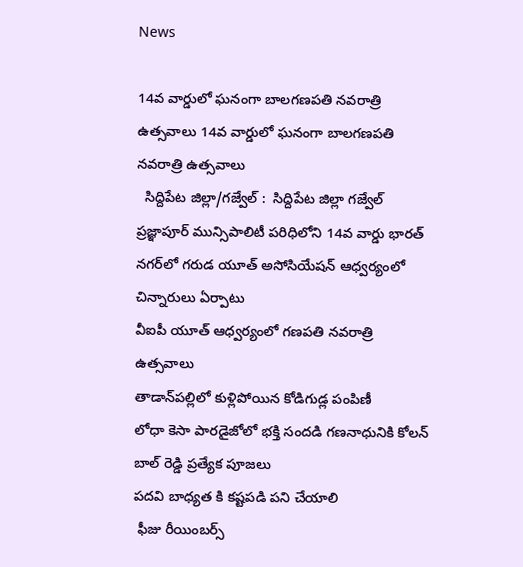News

14వ వార్డులో ఘనంగా బాలగణపతి నవరాత్రి ఉత్సవాలు 14వ వార్డులో ఘనంగా బాలగణపతి నవరాత్రి ఉత్సవాలు
  సిద్దిపేట జిల్లా/గజ్వేల్ :  సిద్దిపేట జిల్లా గజ్వేల్ ప్రజ్ఞాపూర్ మున్సిపాలిటీ పరిధిలోని 14వ వార్డు భారత్ నగర్‌లో గరుడ యూత్ అసోసియేషన్ ఆధ్వర్యంలో చిన్నారులు ఏర్పాటు
వీఐపీ యూత్ ఆధ్వర్యంలో గణపతి నవరాత్రి ఉత్సవాలు
తాడాన్‌పల్లిలో కుళ్లిపోయిన కోడిగుడ్ల పంపిణీ
లోధా కెసా పారడైజోలో భక్తి సందడి గణనాధునికి కోలన్ బాల్ రెడ్డి ప్రత్యేక పూజలు
పదవి బాధ్యత కి కష్టపడి పని చేయాలి
 ఫీజు రీయింబర్స్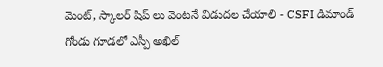మెంట్, స్కాలర్ షిప్ లు వెంటనే విడుదల చేయాలి - CSFI డిమాండ్
గోండు గూడలో ఎస్పీ అఖిల్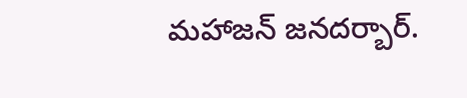మహాజన్ జనదర్బార్.